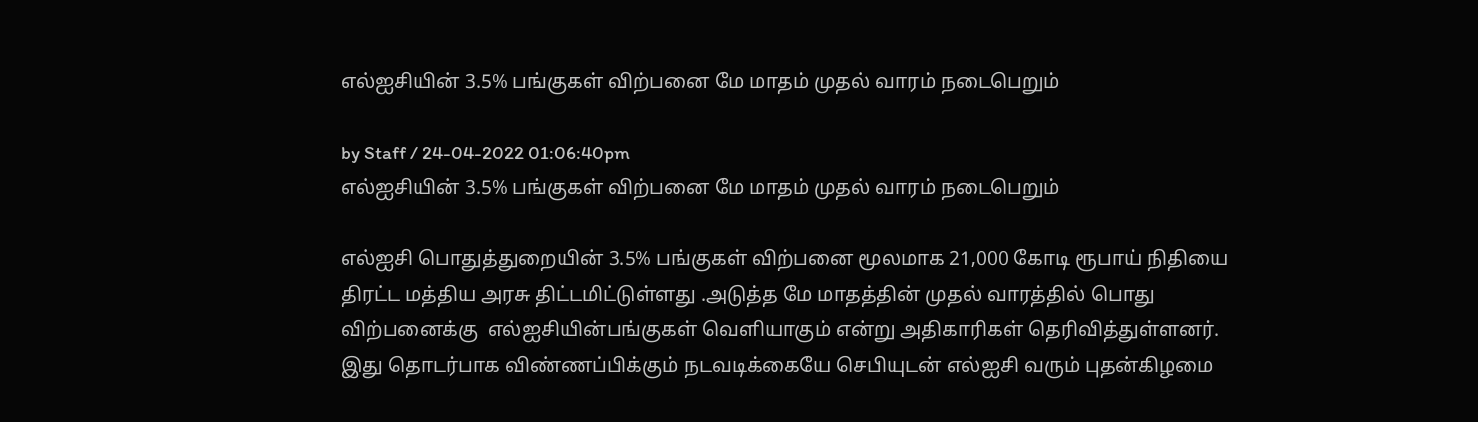எல்ஐசியின் 3.5% பங்குகள் விற்பனை மே மாதம் முதல் வாரம் நடைபெறும்

by Staff / 24-04-2022 01:06:40pm
எல்ஐசியின் 3.5% பங்குகள் விற்பனை மே மாதம் முதல் வாரம் நடைபெறும்

எல்ஐசி பொதுத்துறையின் 3.5% பங்குகள் விற்பனை மூலமாக 21,000 கோடி ரூபாய் நிதியை திரட்ட மத்திய அரசு திட்டமிட்டுள்ளது .அடுத்த மே மாதத்தின் முதல் வாரத்தில் பொது விற்பனைக்கு  எல்ஐசியின்பங்குகள் வெளியாகும் என்று அதிகாரிகள் தெரிவித்துள்ளனர். இது தொடர்பாக விண்ணப்பிக்கும் நடவடிக்கையே செபியுடன் எல்ஐசி வரும் புதன்கிழமை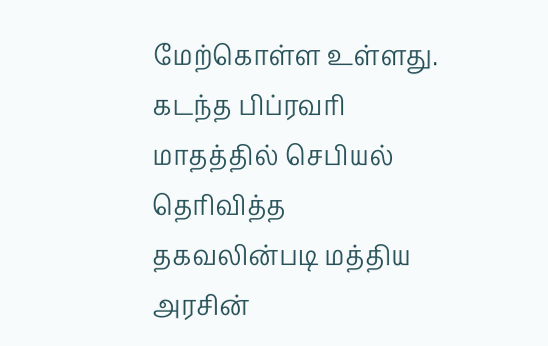மேற்கொள்ள உள்ளது. கடந்த பிப்ரவரி மாதத்தில் செபியல் தெரிவித்த தகவலின்படி மத்திய அரசின்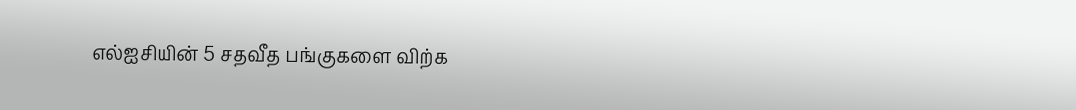எல்ஐசியின் 5 சதவீத பங்குகளை விற்க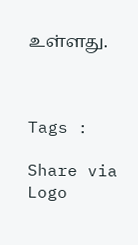உள்ளது.



Tags :

Share via
Logo